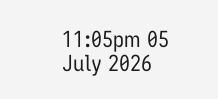11:05pm 05 July 2026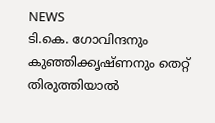NEWS
ടി.കെ. ഗോവിന്ദനും കുഞ്ഞിക്കൃഷ്ണനും തെറ്റ് തിരുത്തിയാൽ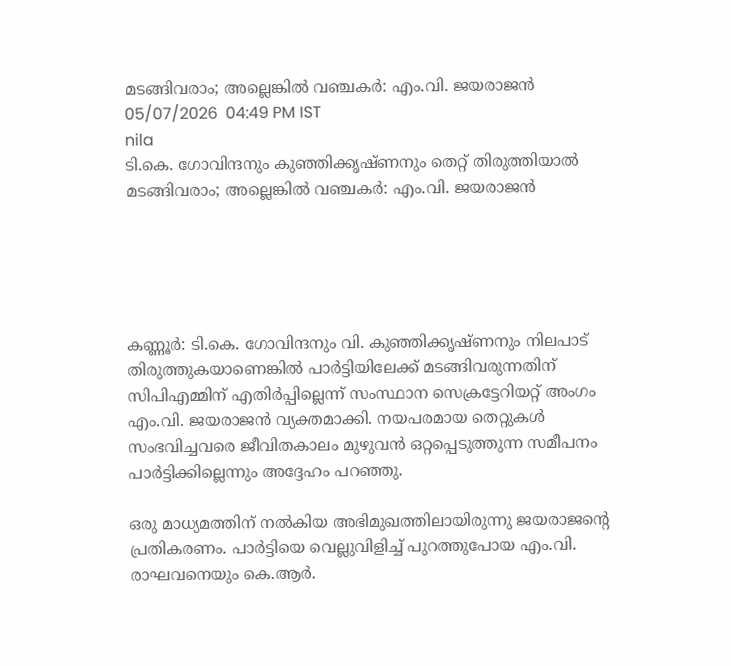മടങ്ങിവരാം; അല്ലെങ്കിൽ വഞ്ചകർ: എം.വി. ജയരാജൻ
05/07/2026  04:49 PM IST
nila
ടി.കെ. ഗോവിന്ദനും കുഞ്ഞിക്കൃഷ്ണനും തെറ്റ് തിരുത്തിയാൽ മടങ്ങിവരാം; അല്ലെങ്കിൽ വഞ്ചകർ: എം.വി. ജയരാജൻ





കണ്ണൂർ: ടി.കെ. ഗോവിന്ദനും വി. കുഞ്ഞിക്കൃഷ്ണനും നിലപാട് തിരുത്തുകയാണെങ്കിൽ പാർട്ടിയിലേക്ക് മടങ്ങിവരുന്നതിന് സിപിഎമ്മിന് എതിർപ്പില്ലെന്ന് സംസ്ഥാന സെക്രട്ടേറിയറ്റ് അംഗം എം.വി. ജയരാജൻ വ്യക്തമാക്കി. നയപരമായ തെറ്റുകൾ സംഭവിച്ചവരെ ജീവിതകാലം മുഴുവൻ ഒറ്റപ്പെടുത്തുന്ന സമീപനം പാർട്ടിക്കില്ലെന്നും അദ്ദേഹം പറഞ്ഞു.

ഒരു മാധ്യമത്തിന് നൽകിയ അഭിമുഖത്തിലായിരുന്നു ജയരാജന്റെ പ്രതികരണം. പാർട്ടിയെ വെല്ലുവിളിച്ച് പുറത്തുപോയ എം.വി. രാഘവനെയും കെ.ആർ.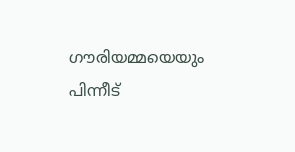ഗൗരിയമ്മയെയും പിന്നീട്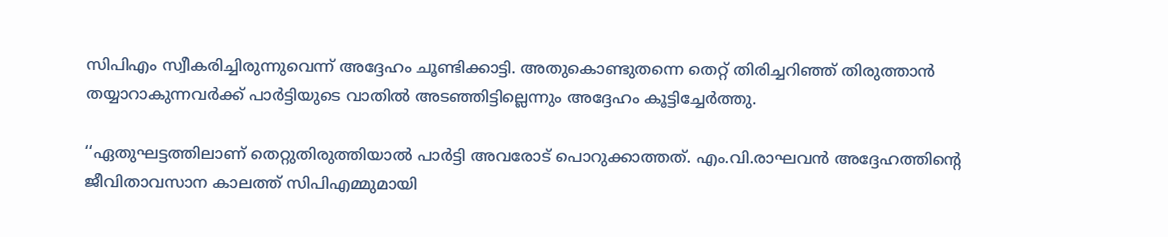സിപിഎം സ്വീകരിച്ചിരുന്നുവെന്ന് അദ്ദേഹം ചൂണ്ടിക്കാട്ടി. അതുകൊണ്ടുതന്നെ തെറ്റ് തിരിച്ചറിഞ്ഞ് തിരുത്താൻ തയ്യാറാകുന്നവർക്ക് പാർട്ടിയുടെ വാതിൽ അടഞ്ഞിട്ടില്ലെന്നും അദ്ദേഹം കൂട്ടിച്ചേർത്തു.

‘‘ഏതുഘട്ടത്തിലാണ് തെറ്റുതിരുത്തിയാൽ പാർട്ടി അവരോട് പൊറുക്കാത്തത്. എം.വി.രാഘവൻ അദ്ദേഹത്തിന്റെ ജീവിതാവസാന കാലത്ത് സിപിഎമ്മുമായി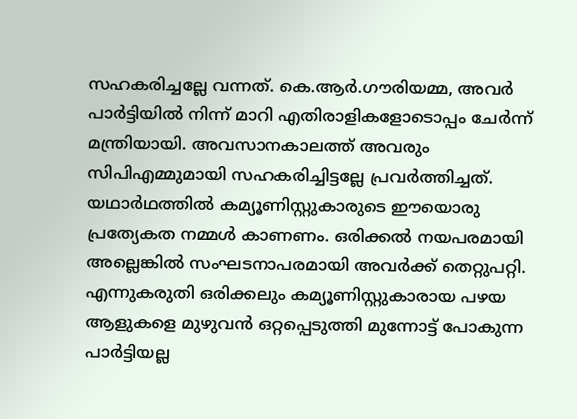സഹകരിച്ചല്ലേ വന്നത്. കെ.ആർ.ഗൗരിയമ്മ, അവർ പാർട്ടിയിൽ നിന്ന് മാറി എതിരാളികളോടൊപ്പം ചേർന്ന് മന്ത്രിയായി. അവസാനകാലത്ത് അവരും സിപിഎമ്മുമായി സഹകരിച്ചിട്ടല്ലേ പ്രവർത്തിച്ചത്. യഥാർഥത്തിൽ കമ്യൂണിസ്റ്റുകാരുടെ ഈയൊരു പ്രത്യേകത നമ്മൾ കാണണം. ഒരിക്കൽ നയപരമായി അല്ലെങ്കിൽ സംഘടനാപരമായി അവർക്ക് തെറ്റുപറ്റി. എന്നുകരുതി ഒരിക്കലും കമ്യൂണിസ്റ്റുകാരായ പഴയ ആളുകളെ മുഴുവൻ ഒറ്റപ്പെടുത്തി മുന്നോട്ട് പോകുന്ന പാർട്ടിയല്ല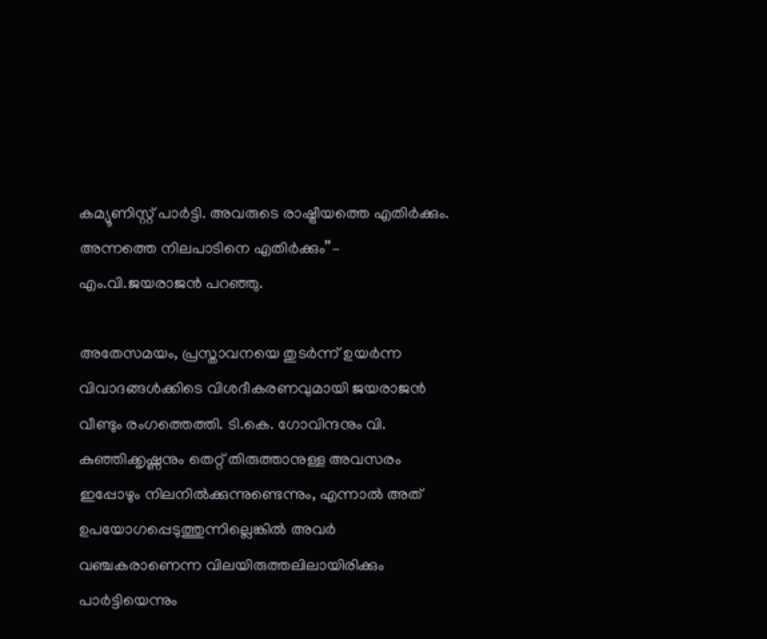കമ്യൂണിസ്റ്റ് പാർട്ടി. അവരുടെ രാഷ്ട്രീയത്തെ എതിർക്കും. അന്നത്തെ നിലപാടിനെ എതിർക്കും’’– എം.വി.ജയരാജൻ പറഞ്ഞു.

അതേസമയം, പ്രസ്താവനയെ തുടർന്ന് ഉയർന്ന വിവാദങ്ങൾക്കിടെ വിശദീകരണവുമായി ജയരാജൻ വീണ്ടും രംഗത്തെത്തി. ടി.കെ. ഗോവിന്ദനും വി. കുഞ്ഞിക്കൃഷ്ണനും തെറ്റ് തിരുത്താനുള്ള അവസരം ഇപ്പോഴും നിലനിൽക്കുന്നുണ്ടെന്നും, എന്നാൽ അത് ഉപയോഗപ്പെടുത്തുന്നില്ലെങ്കിൽ അവർ വഞ്ചകരാണെന്ന വിലയിരുത്തലിലായിരിക്കും പാർട്ടിയെന്നും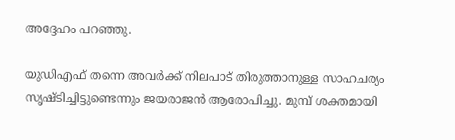അദ്ദേഹം പറഞ്ഞു.

യുഡിഎഫ് തന്നെ അവർക്ക് നിലപാട് തിരുത്താനുള്ള സാഹചര്യം സൃഷ്ടിച്ചിട്ടുണ്ടെന്നും ജയരാജൻ ആരോപിച്ചു. മുമ്പ് ശക്തമായി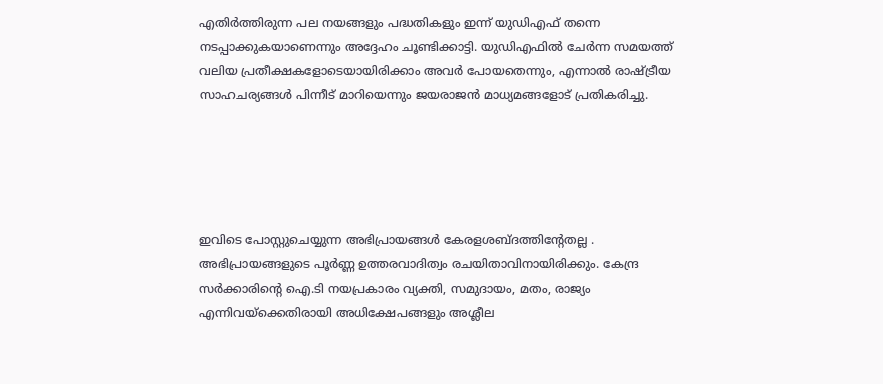എതിർത്തിരുന്ന പല നയങ്ങളും പദ്ധതികളും ഇന്ന് യുഡിഎഫ് തന്നെ നടപ്പാക്കുകയാണെന്നും അദ്ദേഹം ചൂണ്ടിക്കാട്ടി. യുഡിഎഫിൽ ചേർന്ന സമയത്ത് വലിയ പ്രതീക്ഷകളോടെയായിരിക്കാം അവർ പോയതെന്നും, എന്നാൽ രാഷ്ട്രീയ സാഹചര്യങ്ങൾ പിന്നീട് മാറിയെന്നും ജയരാജൻ മാധ്യമങ്ങളോട് പ്രതികരിച്ചു.





ഇവിടെ പോസ്റ്റുചെയ്യുന്ന അഭിപ്രായങ്ങള്‍ കേരളശബ്‌ദത്തിന്റേതല്ല . അഭിപ്രായങ്ങളുടെ പൂര്‍ണ്ണ ഉത്തരവാദിത്വം രചയിതാവിനായിരിക്കും. കേന്ദ്ര സർക്കാരിന്റെ ഐ.ടി നയപ്രകാരം വ്യക്തി, സമുദായം, മതം, രാജ്യം എന്നിവയ്ക്കെതിരായി അധിക്ഷേപങ്ങളും അശ്ലീല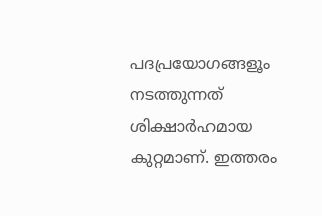പദപ്രയോഗങ്ങളൂം നടത്തുന്നത് ശിക്ഷാര്‍ഹമായ കുറ്റമാണ്. ഇത്തരം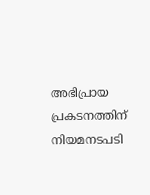അഭിപ്രായ പ്രകടനത്തിന് നിയമനടപടി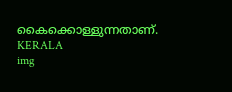കൈക്കൊള്ളുന്നതാണ്.
KERALA
img